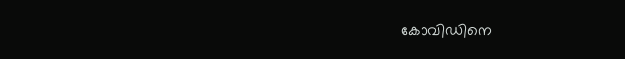കോവിഡിനെ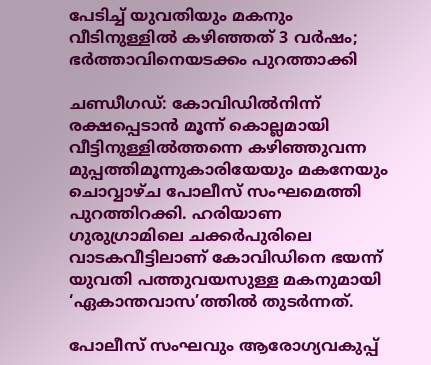പേടിച്ച് യുവതിയും മകനും വീടിനുള്ളിൽ കഴിഞ്ഞത് 3 വർഷം; ഭർത്താവിനെയടക്കം പുറത്താക്കി

ചണ്ഡീഗഡ്: കോവിഡില്‍നിന്ന് രക്ഷപ്പെടാന്‍ മൂന്ന് കൊല്ലമായി വീട്ടിനുള്ളില്‍ത്തന്നെ കഴിഞ്ഞുവന്ന മുപ്പത്തിമൂന്നുകാരിയേയും മകനേയും ചൊവ്വാഴ്ച പോലീസ് സംഘമെത്തി പുറത്തിറക്കി. ഹരിയാണ ഗുരുഗ്രാമിലെ ചക്കര്‍പുരിലെ വാടകവീട്ടിലാണ് കോവിഡിനെ ഭയന്ന് യുവതി പത്തുവയസുള്ള മകനുമായി ‘ഏകാന്തവാസ’ത്തില്‍ തുടര്‍ന്നത്.

പോലീസ് സംഘവും ആരോഗ്യവകുപ്പ്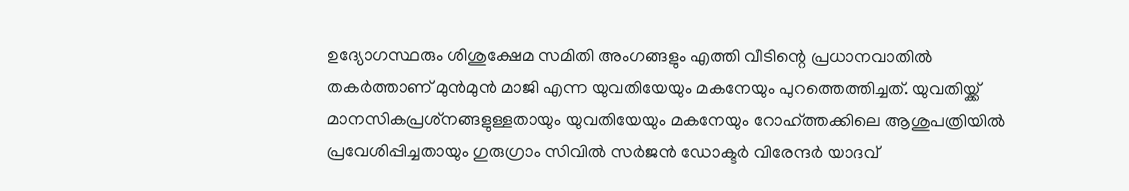ഉദ്യോഗസ്ഥരും ശിശുക്ഷേമ സമിതി അംഗങ്ങളും എത്തി വീടിന്റെ പ്രധാനവാതില്‍ തകര്‍ത്താണ് മുന്‍മുന്‍ മാജി എന്ന യുവതിയേയും മകനേയും പുറത്തെത്തിച്ചത്. യുവതിയ്ക്ക് മാനസികപ്രശ്‌നങ്ങളുള്ളതായും യുവതിയേയും മകനേയും റോഹ്ത്തക്കിലെ ആശുപത്രിയില്‍ പ്രവേശിപ്പിച്ചതായും ഗുരുഗ്രാം സിവില്‍ സര്‍ജന്‍ ഡോക്ടര്‍ വിരേന്ദര്‍ യാദവ്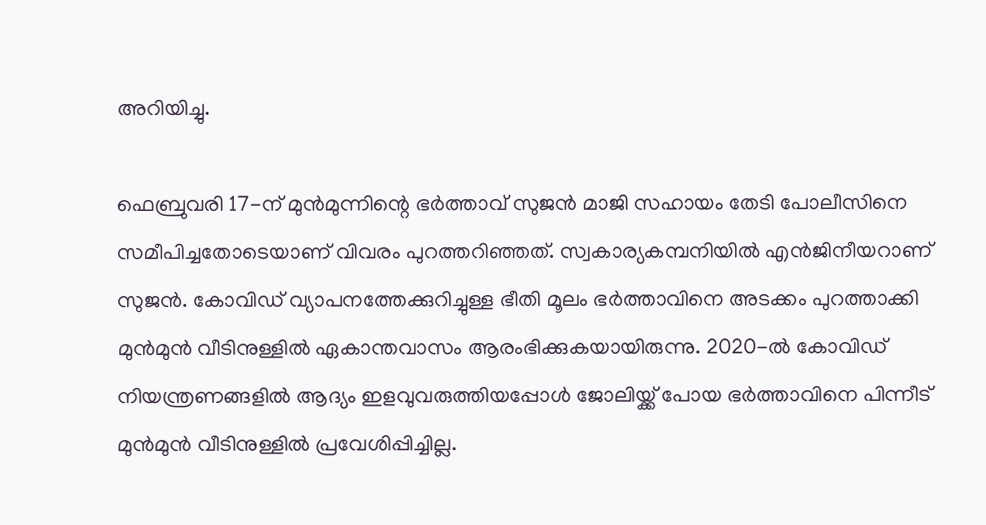അറിയിച്ചു.

ഫെബ്രുവരി 17-ന് മുന്‍മുന്നിന്റെ ഭര്‍ത്താവ് സുജന്‍ മാജി സഹായം തേടി പോലീസിനെ സമീപിച്ചതോടെയാണ് വിവരം പുറത്തറിഞ്ഞത്. സ്വകാര്യകമ്പനിയില്‍ എന്‍ജിനീയറാണ് സുജന്‍. കോവിഡ് വ്യാപനത്തേക്കുറിച്ചുള്ള ഭീതി മൂലം ഭർത്താവിനെ അടക്കം പുറത്താക്കി മുന്‍മുന്‍ വീടിനുള്ളില്‍ ഏകാന്തവാസം ആരംഭിക്കുകയായിരുന്നു. 2020-ല്‍ കോവിഡ് നിയന്ത്രണങ്ങളില്‍ ആദ്യം ഇളവുവരുത്തിയപ്പോള്‍ ജോലിയ്ക്ക് പോയ ഭര്‍ത്താവിനെ പിന്നീട് മുന്‍മുന്‍ വീടിനുള്ളില്‍ പ്രവേശിപ്പിച്ചില്ല.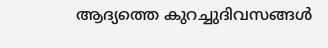ആദ്യത്തെ കുറച്ചുദിവസങ്ങള്‍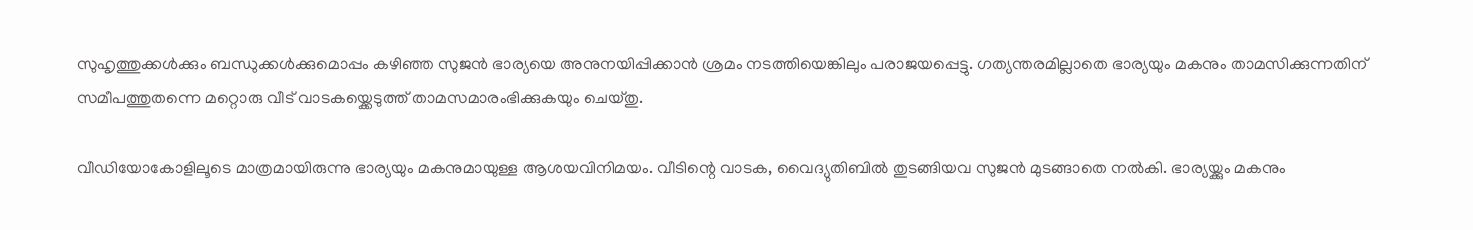സുഹൃത്തുക്കള്‍ക്കും ബന്ധുക്കള്‍ക്കുമൊപ്പം കഴിഞ്ഞ സുജന്‍ ഭാര്യയെ അനുനയിപ്പിക്കാന്‍ ശ്രമം നടത്തിയെങ്കിലും പരാജയപ്പെട്ടു. ഗത്യന്തരമില്ലാതെ ഭാര്യയും മകനും താമസിക്കുന്നതിന് സമീപത്തുതന്നെ മറ്റൊരു വീട് വാടകയ്ക്കെടുത്ത് താമസമാരംഭിക്കുകയും ചെയ്തു.

വീഡിയോകോളിലൂടെ മാത്രമായിരുന്നു ഭാര്യയും മകനുമായുള്ള ആശയവിനിമയം. വീടിന്റെ വാടക, വൈദ്യുതിബില്‍ തുടങ്ങിയവ സുജന്‍ മുടങ്ങാതെ നല്‍കി. ഭാര്യയ്ക്കും മകനും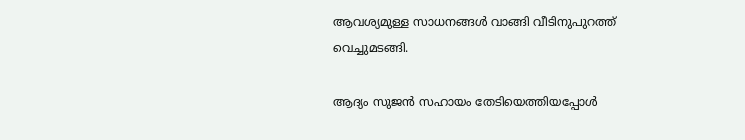ആവശ്യമുള്ള സാധനങ്ങള്‍ വാങ്ങി വീടിനുപുറത്ത് വെച്ചുമടങ്ങി.

ആദ്യം സുജന്‍ സഹായം തേടിയെത്തിയപ്പോള്‍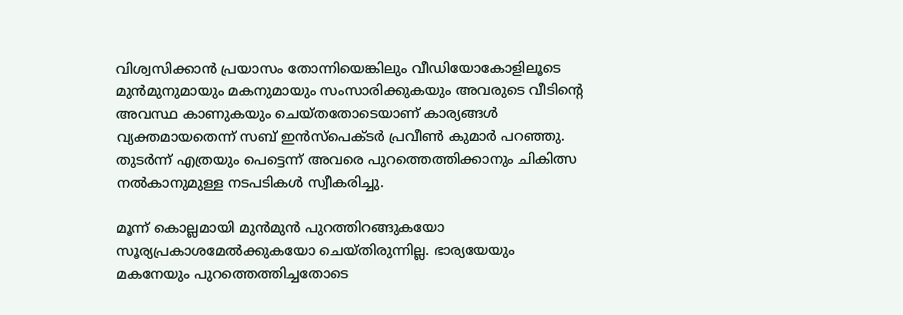വിശ്വസിക്കാന്‍ പ്രയാസം തോന്നിയെങ്കിലും വീഡിയോകോളിലൂടെ മുന്‍മുനുമായും മകനുമായും സംസാരിക്കുകയും അവരുടെ വീടിന്റെ അവസ്ഥ കാണുകയും ചെയ്തതോടെയാണ് കാര്യങ്ങള്‍ വ്യക്തമായതെന്ന് സബ് ഇന്‍സ്‌പെക്ടര്‍ പ്രവീണ്‍ കുമാര്‍ പറഞ്ഞു. തുടർന്ന് എത്രയും പെട്ടെന്ന് അവരെ പുറത്തെത്തിക്കാനും ചികിത്സ നല്‍കാനുമുള്ള നടപടികള്‍ സ്വീകരിച്ചു.

മൂന്ന് കൊല്ലമായി മുന്‍മുന്‍ പുറത്തിറങ്ങുകയോ സൂര്യപ്രകാശമേല്‍ക്കുകയോ ചെയ്തിരുന്നില്ല. ഭാര്യയേയും മകനേയും പുറത്തെത്തിച്ചതോടെ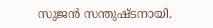സുജന്‍ സന്തുഷ്ടനായി.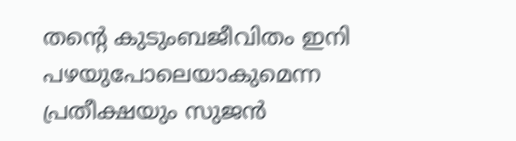തന്റെ കുടുംബജീവിതം ഇനി പഴയുപോലെയാകുമെന്ന പ്രതീക്ഷയും സുജന്‍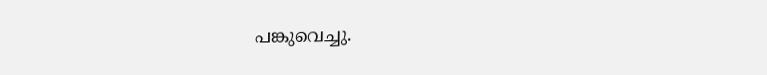പങ്കുവെച്ചു.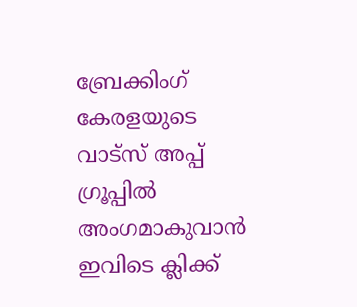ബ്രേക്കിംഗ് കേരളയുടെ വാട്സ് അപ്പ് ഗ്രൂപ്പിൽ അംഗമാകുവാൻ ഇവിടെ ക്ലിക്ക്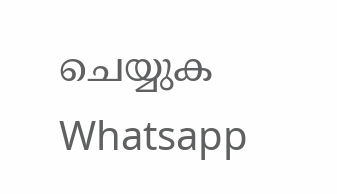ചെയ്യുക Whatsapp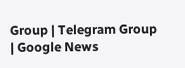Group | Telegram Group | Google News